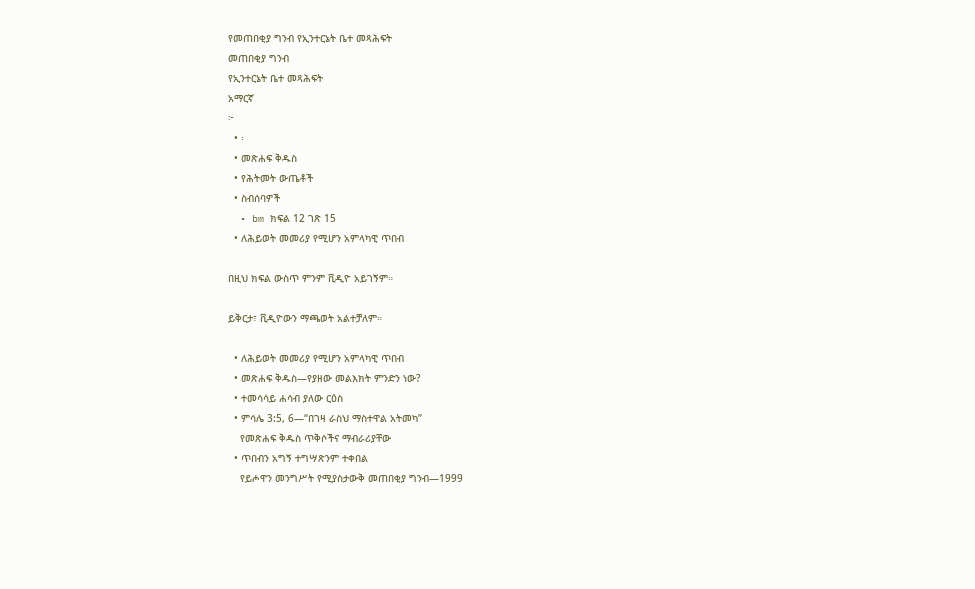የመጠበቂያ ግንብ የኢንተርኔት ቤተ መጻሕፍት
መጠበቂያ ግንብ
የኢንተርኔት ቤተ መጻሕፍት
አማርኛ
፦
  • ፡
  • መጽሐፍ ቅዱስ
  • የሕትመት ውጤቶች
  • ስብሰባዎች
  • bm ክፍል 12 ገጽ 15
  • ለሕይወት መመሪያ የሚሆን አምላካዊ ጥበብ

በዚህ ክፍል ውስጥ ምንም ቪዲዮ አይገኝም።

ይቅርታ፣ ቪዲዮውን ማጫወት አልተቻለም።

  • ለሕይወት መመሪያ የሚሆን አምላካዊ ጥበብ
  • መጽሐፍ ቅዱስ—የያዘው መልእክት ምንድን ነው?
  • ተመሳሳይ ሐሳብ ያለው ርዕስ
  • ምሳሌ 3:5, 6—“በገዛ ራስህ ማስተዋል አትመካ”
    የመጽሐፍ ቅዱስ ጥቅሶችና ማብራሪያቸው
  • ጥበብን አግኝ ተግሣጽንም ተቀበል
    የይሖዋን መንግሥት የሚያስታውቅ መጠበቂያ ግንብ—1999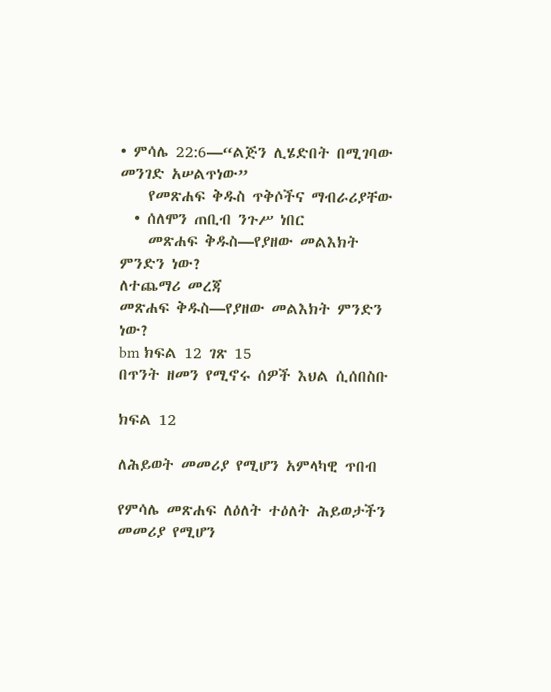• ምሳሌ 22:6—“ልጅን ሊሄድበት በሚገባው መንገድ አሠልጥነው”
    የመጽሐፍ ቅዱስ ጥቅሶችና ማብራሪያቸው
  • ሰለሞን ጠቢብ ንጉሥ ነበር
    መጽሐፍ ቅዱስ—የያዘው መልእክት ምንድን ነው?
ለተጨማሪ መረጃ
መጽሐፍ ቅዱስ—የያዘው መልእክት ምንድን ነው?
bm ክፍል 12 ገጽ 15
በጥንት ዘመን የሚኖሩ ሰዎች እህል ሲሰበስቡ

ክፍል 12

ለሕይወት መመሪያ የሚሆን አምላካዊ ጥበብ

የምሳሌ መጽሐፍ ለዕለት ተዕለት ሕይወታችን መመሪያ የሚሆን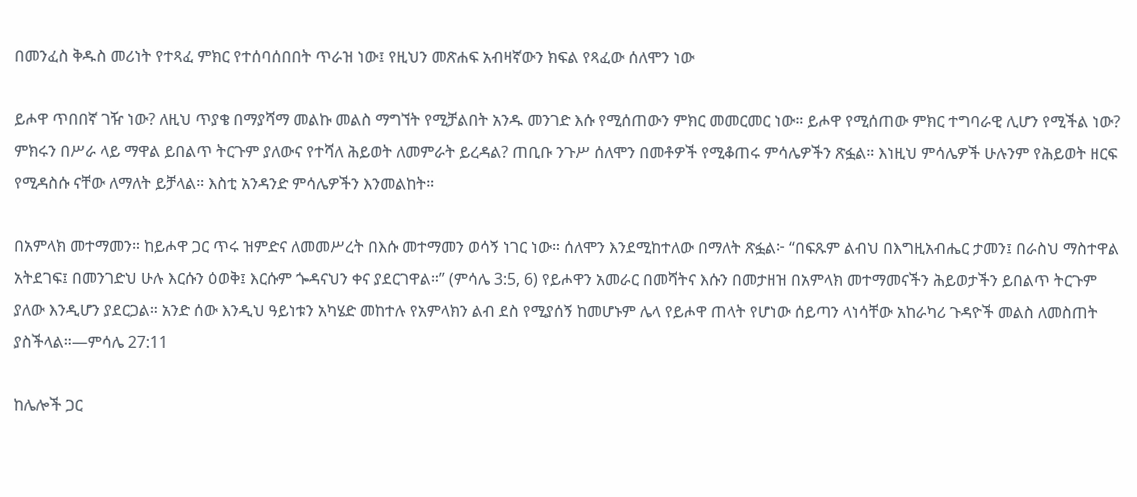በመንፈስ ቅዱስ መሪነት የተጻፈ ምክር የተሰባሰበበት ጥራዝ ነው፤ የዚህን መጽሐፍ አብዛኛውን ክፍል የጻፈው ሰለሞን ነው

ይሖዋ ጥበበኛ ገዥ ነው? ለዚህ ጥያቄ በማያሻማ መልኩ መልስ ማግኘት የሚቻልበት አንዱ መንገድ እሱ የሚሰጠውን ምክር መመርመር ነው። ይሖዋ የሚሰጠው ምክር ተግባራዊ ሊሆን የሚችል ነው? ምክሩን በሥራ ላይ ማዋል ይበልጥ ትርጉም ያለውና የተሻለ ሕይወት ለመምራት ይረዳል? ጠቢቡ ንጉሥ ሰለሞን በመቶዎች የሚቆጠሩ ምሳሌዎችን ጽፏል። እነዚህ ምሳሌዎች ሁሉንም የሕይወት ዘርፍ የሚዳስሱ ናቸው ለማለት ይቻላል። እስቲ አንዳንድ ምሳሌዎችን እንመልከት።

በአምላክ መተማመን። ከይሖዋ ጋር ጥሩ ዝምድና ለመመሥረት በእሱ መተማመን ወሳኝ ነገር ነው። ሰለሞን እንደሚከተለው በማለት ጽፏል፦ “በፍጹም ልብህ በእግዚአብሔር ታመን፤ በራስህ ማስተዋል አትደገፍ፤ በመንገድህ ሁሉ እርሱን ዕወቅ፤ እርሱም ጐዳናህን ቀና ያደርገዋል።” (ምሳሌ 3:5, 6) የይሖዋን አመራር በመሻትና እሱን በመታዘዝ በአምላክ መተማመናችን ሕይወታችን ይበልጥ ትርጉም ያለው እንዲሆን ያደርጋል። አንድ ሰው እንዲህ ዓይነቱን አካሄድ መከተሉ የአምላክን ልብ ደስ የሚያሰኝ ከመሆኑም ሌላ የይሖዋ ጠላት የሆነው ሰይጣን ላነሳቸው አከራካሪ ጉዳዮች መልስ ለመስጠት ያስችላል።—ምሳሌ 27:11

ከሌሎች ጋር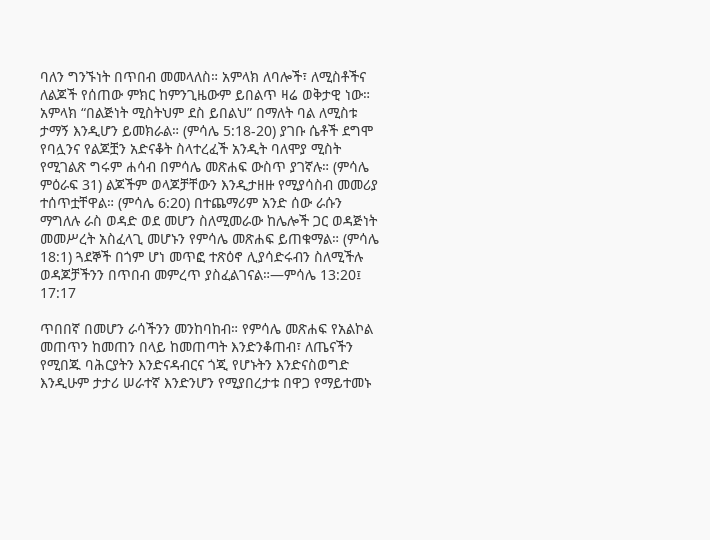ባለን ግንኙነት በጥበብ መመላለስ። አምላክ ለባሎች፣ ለሚስቶችና ለልጆች የሰጠው ምክር ከምንጊዜውም ይበልጥ ዛሬ ወቅታዊ ነው። አምላክ “በልጅነት ሚስትህም ደስ ይበልህ” በማለት ባል ለሚስቱ ታማኝ እንዲሆን ይመክራል። (ምሳሌ 5:18-20) ያገቡ ሴቶች ደግሞ የባሏንና የልጆቿን አድናቆት ስላተረፈች አንዲት ባለሞያ ሚስት የሚገልጽ ግሩም ሐሳብ በምሳሌ መጽሐፍ ውስጥ ያገኛሉ። (ምሳሌ ምዕራፍ 31) ልጆችም ወላጆቻቸውን እንዲታዘዙ የሚያሳስብ መመሪያ ተሰጥቷቸዋል። (ምሳሌ 6:20) በተጨማሪም አንድ ሰው ራሱን ማግለሉ ራስ ወዳድ ወደ መሆን ስለሚመራው ከሌሎች ጋር ወዳጅነት መመሥረት አስፈላጊ መሆኑን የምሳሌ መጽሐፍ ይጠቁማል። (ምሳሌ 18:1) ጓደኞች በጎም ሆነ መጥፎ ተጽዕኖ ሊያሳድሩብን ስለሚችሉ ወዳጆቻችንን በጥበብ መምረጥ ያስፈልገናል።—ምሳሌ 13:20፤ 17:17

ጥበበኛ በመሆን ራሳችንን መንከባከብ። የምሳሌ መጽሐፍ የአልኮል መጠጥን ከመጠን በላይ ከመጠጣት እንድንቆጠብ፣ ለጤናችን የሚበጁ ባሕርያትን እንድናዳብርና ጎጂ የሆኑትን እንድናስወግድ እንዲሁም ታታሪ ሠራተኛ እንድንሆን የሚያበረታቱ በዋጋ የማይተመኑ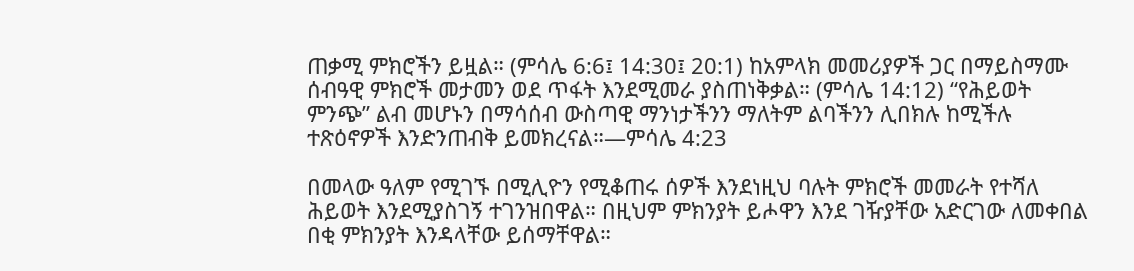ጠቃሚ ምክሮችን ይዟል። (ምሳሌ 6:6፤ 14:30፤ 20:1) ከአምላክ መመሪያዎች ጋር በማይስማሙ ሰብዓዊ ምክሮች መታመን ወደ ጥፋት እንደሚመራ ያስጠነቅቃል። (ምሳሌ 14:12) “የሕይወት ምንጭ” ልብ መሆኑን በማሳሰብ ውስጣዊ ማንነታችንን ማለትም ልባችንን ሊበክሉ ከሚችሉ ተጽዕኖዎች እንድንጠብቅ ይመክረናል።—ምሳሌ 4:23

በመላው ዓለም የሚገኙ በሚሊዮን የሚቆጠሩ ሰዎች እንደነዚህ ባሉት ምክሮች መመራት የተሻለ ሕይወት እንደሚያስገኝ ተገንዝበዋል። በዚህም ምክንያት ይሖዋን እንደ ገዥያቸው አድርገው ለመቀበል በቂ ምክንያት እንዳላቸው ይሰማቸዋል።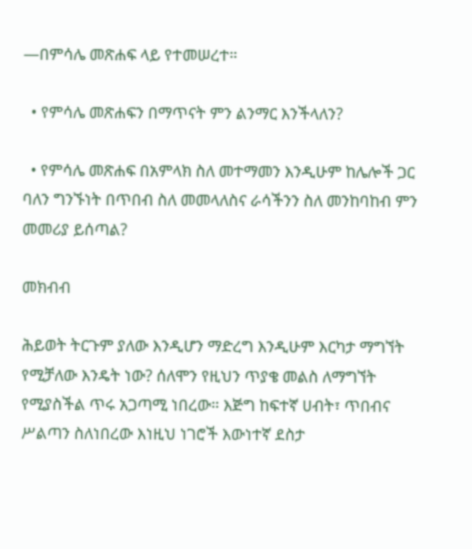—በምሳሌ መጽሐፍ ላይ የተመሠረተ።

  • የምሳሌ መጽሐፍን በማጥናት ምን ልንማር እንችላለን?

  • የምሳሌ መጽሐፍ በአምላክ ስለ መተማመን እንዲሁም ከሌሎች ጋር ባለን ግንኙነት በጥበብ ስለ መመላለስና ራሳችንን ስለ መንከባከብ ምን መመሪያ ይሰጣል?

መክብብ

ሕይወት ትርጉም ያለው እንዲሆን ማድረግ እንዲሁም እርካታ ማግኘት የሚቻለው እንዴት ነው? ሰለሞን የዚህን ጥያቄ መልስ ለማግኘት የሚያስችል ጥሩ አጋጣሚ ነበረው። እጅግ ከፍተኛ ሀብት፣ ጥበብና ሥልጣን ስለነበረው እነዚህ ነገሮች እውነተኛ ደስታ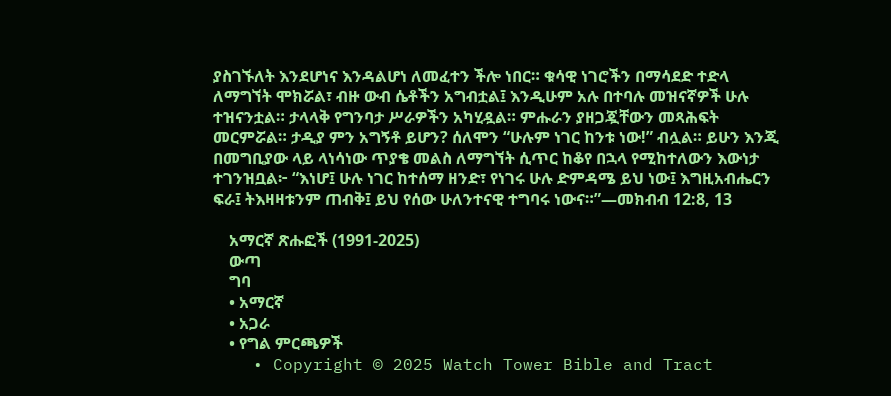ያስገኙለት እንደሆነና እንዳልሆነ ለመፈተን ችሎ ነበር። ቁሳዊ ነገሮችን በማሳደድ ተድላ ለማግኘት ሞክሯል፣ ብዙ ውብ ሴቶችን አግብቷል፤ እንዲሁም አሉ በተባሉ መዝናኛዎች ሁሉ ተዝናንቷል። ታላላቅ የግንባታ ሥራዎችን አካሂዷል። ምሑራን ያዘጋጇቸውን መጻሕፍት መርምሯል። ታዲያ ምን አግኝቶ ይሆን? ሰለሞን “ሁሉም ነገር ከንቱ ነው!” ብሏል። ይሁን እንጂ በመግቢያው ላይ ላነሳነው ጥያቄ መልስ ለማግኘት ሲጥር ከቆየ በኋላ የሚከተለውን እውነታ ተገንዝቧል፦ “እነሆ፤ ሁሉ ነገር ከተሰማ ዘንድ፣ የነገሩ ሁሉ ድምዳሜ ይህ ነው፤ እግዚአብሔርን ፍራ፤ ትእዛዛቱንም ጠብቅ፤ ይህ የሰው ሁለንተናዊ ተግባሩ ነውና።”—መክብብ 12:8, 13

    አማርኛ ጽሑፎች (1991-2025)
    ውጣ
    ግባ
    • አማርኛ
    • አጋራ
    • የግል ምርጫዎች
    • Copyright © 2025 Watch Tower Bible and Tract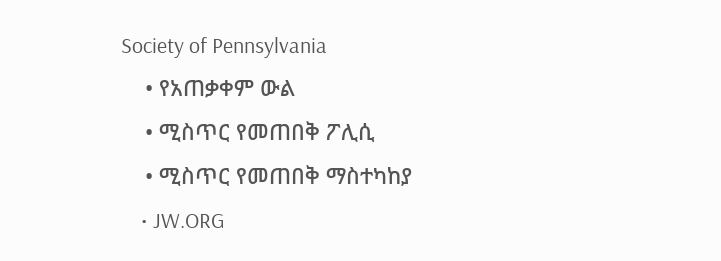Society of Pennsylvania
    • የአጠቃቀም ውል
    • ሚስጥር የመጠበቅ ፖሊሲ
    • ሚስጥር የመጠበቅ ማስተካከያ
    • JW.ORG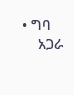• ግባ
    አጋራ